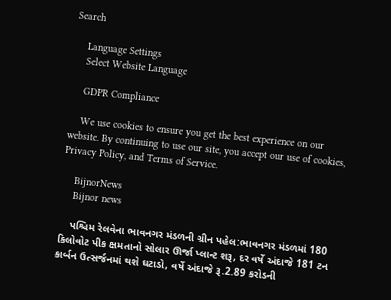Search

    Language Settings
    Select Website Language

    GDPR Compliance

    We use cookies to ensure you get the best experience on our website. By continuing to use our site, you accept our use of cookies, Privacy Policy, and Terms of Service.

    BijnorNews
    Bijnor news

    પશ્ચિમ રેલવેના ભાવનગર મંડળની ગ્રીન પહેલ:ભાવનગર મંડળમાં 180 કિલોવોટ પીક ક્ષમતાનો સોલાર ઊર્જા પ્લાન્ટ શરૂ, દર વર્ષે અંદાજે 181 ટન કાર્બન ઉત્સર્જનમાં થશે ઘટાડો, વર્ષે અંદાજે રૂ.2.89 કરોડની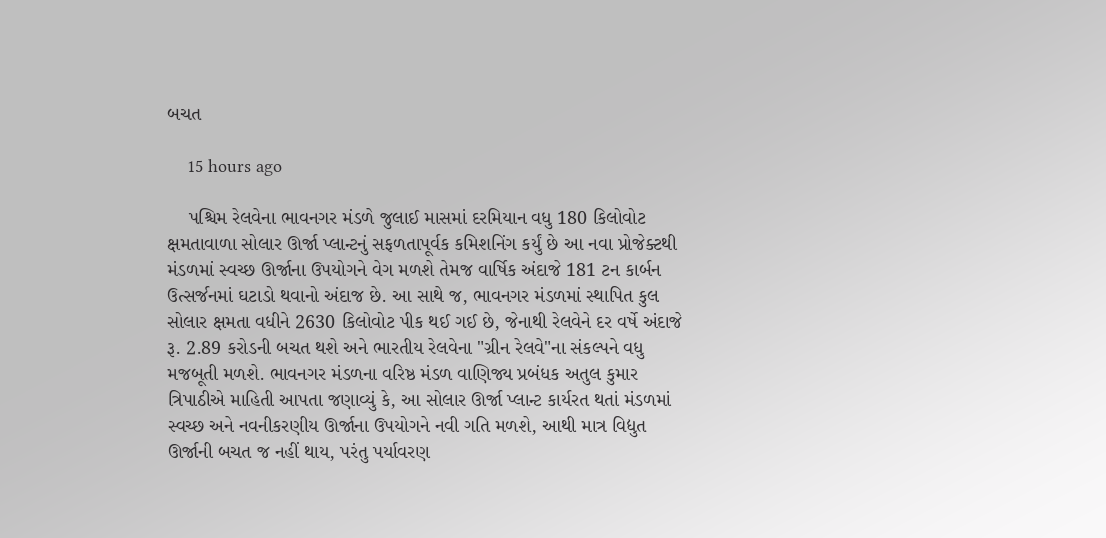બચત

    15 hours ago

    પશ્ચિમ રેલવેના ભાવનગર મંડળે જુલાઈ માસમાં દરમિયાન વધુ 180 કિલોવોટ ક્ષમતાવાળા સોલાર ઊર્જા પ્લાન્ટનું સફળતાપૂર્વક કમિશનિંગ કર્યું છે આ નવા પ્રોજેક્ટથી મંડળમાં સ્વચ્છ ઊર્જાના ઉપયોગને વેગ મળશે તેમજ વાર્ષિક અંદાજે 181 ટન કાર્બન ઉત્સર્જનમાં ઘટાડો થવાનો અંદાજ છે. આ સાથે જ, ભાવનગર મંડળમાં સ્થાપિત કુલ સોલાર ક્ષમતા વધીને 2630 કિલોવોટ પીક થઈ ગઈ છે, જેનાથી રેલવેને દર વર્ષે અંદાજે રૂ. 2.89 કરોડની બચત થશે અને ભારતીય રેલવેના "ગ્રીન રેલવે"ના સંકલ્પને વધુ મજબૂતી મળશે. ભાવનગર મંડળના વરિષ્ઠ મંડળ વાણિજ્ય પ્રબંધક અતુલ કુમાર ત્રિપાઠીએ માહિતી આપતા જણાવ્યું કે, આ સોલાર ઊર્જા પ્લાન્ટ કાર્યરત થતાં મંડળમાં સ્વચ્છ અને નવનીકરણીય ઊર્જાના ઉપયોગને નવી ગતિ મળશે, આથી માત્ર વિદ્યુત ઊર્જાની બચત જ નહીં થાય, પરંતુ પર્યાવરણ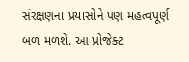સંરક્ષણના પ્રયાસોને પણ મહત્વપૂર્ણ બળ મળશે. આ પ્રોજેક્ટ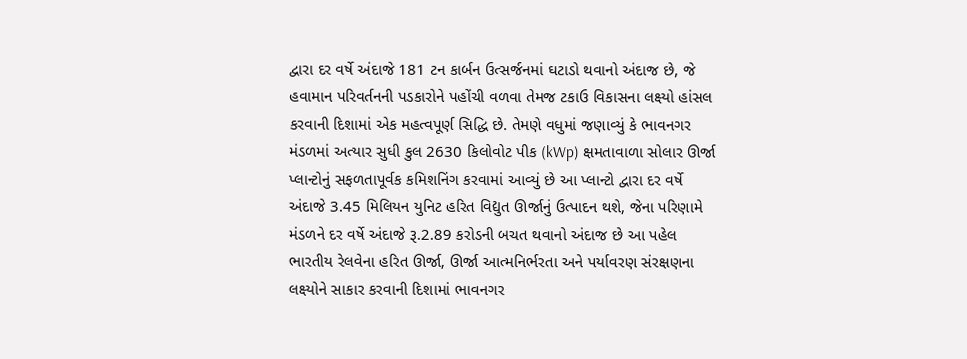દ્વારા દર વર્ષે અંદાજે 181 ટન કાર્બન ઉત્સર્જનમાં ઘટાડો થવાનો અંદાજ છે, જે હવામાન પરિવર્તનની પડકારોને પહોંચી વળવા તેમજ ટકાઉ વિકાસના લક્ષ્યો હાંસલ કરવાની દિશામાં એક મહત્વપૂર્ણ સિદ્ધિ છે. તેમણે વધુમાં જણાવ્યું કે ભાવનગર મંડળમાં અત્યાર સુધી કુલ 2630 કિલોવોટ પીક (kWp) ક્ષમતાવાળા સોલાર ઊર્જા પ્લાન્ટોનું સફળતાપૂર્વક કમિશનિંગ કરવામાં આવ્યું છે આ પ્લાન્ટો દ્વારા દર વર્ષે અંદાજે 3.45 મિલિયન યુનિટ હરિત વિદ્યુત ઊર્જાનું ઉત્પાદન થશે, જેના પરિણામે મંડળને દર વર્ષે અંદાજે રૂ.2.89 કરોડની બચત થવાનો અંદાજ છે આ પહેલ ભારતીય રેલવેના હરિત ઊર્જા, ઊર્જા આત્મનિર્ભરતા અને પર્યાવરણ સંરક્ષણના લક્ષ્યોને સાકાર કરવાની દિશામાં ભાવનગર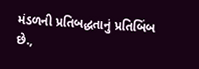મંડળની પ્રતિબદ્ધતાનું પ્રતિબિંબ છે.,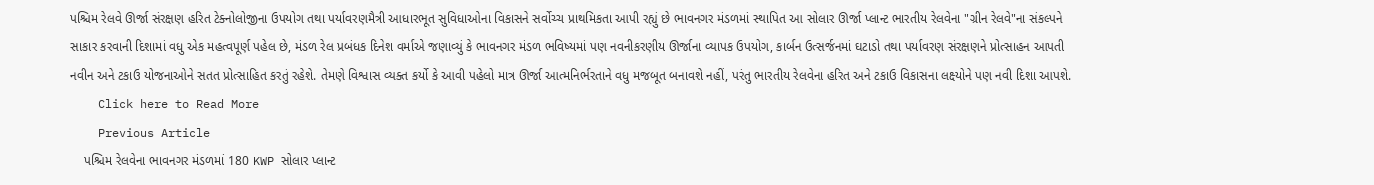પશ્ચિમ રેલવે ઊર્જા સંરક્ષણ હરિત ટેક્નોલોજીના ઉપયોગ તથા પર્યાવરણમૈત્રી આધારભૂત સુવિધાઓના વિકાસને સર્વોચ્ચ પ્રાથમિકતા આપી રહ્યું છે ભાવનગર મંડળમાં સ્થાપિત આ સોલાર ઊર્જા પ્લાન્ટ ભારતીય રેલવેના "ગ્રીન રેલવે"ના સંકલ્પને સાકાર કરવાની દિશામાં વધુ એક મહત્વપૂર્ણ પહેલ છે, મંડળ રેલ પ્રબંધક દિનેશ વર્માએ જણાવ્યું કે ભાવનગર મંડળ ભવિષ્યમાં પણ નવનીકરણીય ઊર્જાના વ્યાપક ઉપયોગ, કાર્બન ઉત્સર્જનમાં ઘટાડો તથા પર્યાવરણ સંરક્ષણને પ્રોત્સાહન આપતી નવીન અને ટકાઉ યોજનાઓને સતત પ્રોત્સાહિત કરતું રહેશે. તેમણે વિશ્વાસ વ્યક્ત કર્યો કે આવી પહેલો માત્ર ઊર્જા આત્મનિર્ભરતાને વધુ મજબૂત બનાવશે નહીં, પરંતુ ભારતીય રેલવેના હરિત અને ટકાઉ વિકાસના લક્ષ્યોને પણ નવી દિશા આપશે.
    Click here to Read More
    Previous Article
    પશ્ચિમ રેલવેના ભાવનગર મંડળમાં 180 KWP સોલાર પ્લાન્ટ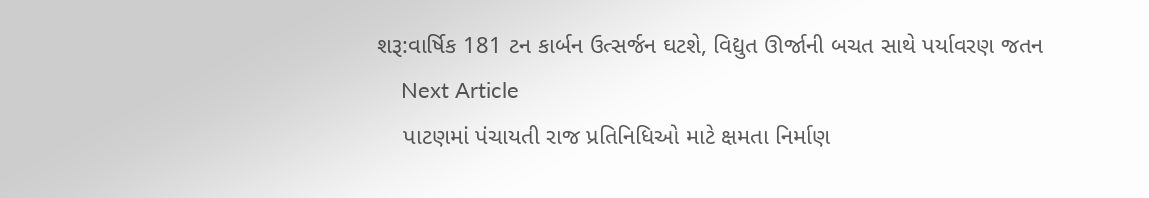શરૂ:વાર્ષિક 181 ટન કાર્બન ઉત્સર્જન ઘટશે, વિદ્યુત ઊર્જાની બચત સાથે પર્યાવરણ જતન
    Next Article
    પાટણમાં પંચાયતી રાજ પ્રતિનિધિઓ માટે ક્ષમતા નિર્માણ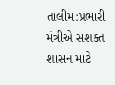તાલીમ:પ્રભારી મંત્રીએ સશક્ત શાસન માટે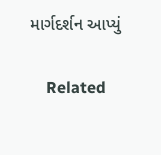માર્ગદર્શન આપ્યું

    Related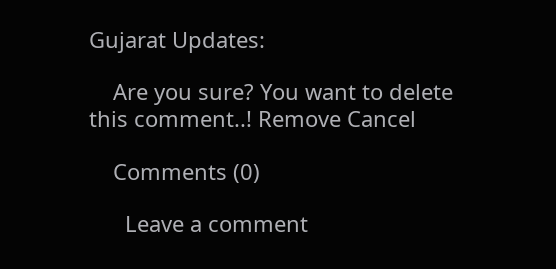Gujarat Updates:

    Are you sure? You want to delete this comment..! Remove Cancel

    Comments (0)

      Leave a comment